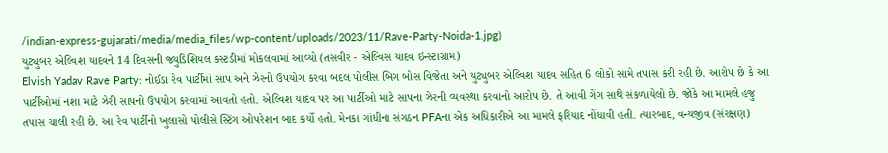/indian-express-gujarati/media/media_files/wp-content/uploads/2023/11/Rave-Party-Noida-1.jpg)
યુટ્યુબર એલ્વિશ યાદવને 14 દિવસની જ્યુડિશિયલ કસ્ટડીમાં મોકલવામાં આવ્યો (તસવીર - એલ્વિસ યાદવ ઇન્સ્ટાગ્રામ)
Elvish Yadav Rave Party: નોઈડા રેવ પાર્ટીમાં સાપ અને ઝેરનો ઉપયોગ કરવા બદલ પોલીસ બિગ બોસ વિજેતા અને યુટ્યુબર એલ્વિશ યાદવ સહિત 6 લોકો સામે તપાસ કરી રહી છે. આરોપ છે કે આ પાર્ટીઓમાં નશા માટે ઝેરી સાપનો ઉપયોગ કરવામાં આવતો હતો. એલ્વિશ યાદવ પર આ પાર્ટીઓ માટે સાપના ઝેરની વ્યવસ્થા કરવાનો આરોપ છે. તે આવી ગેંગ સાથે સંકળાયેલો છે. જોકે આ મામલે હજુ તપાસ ચાલી રહી છે. આ રેવ પાર્ટીનો ખુલાસો પોલીસે સ્ટિંગ ઓપરેશન બાદ કર્યો હતો. મેનકા ગાંધીના સંગઠન PFAના એક અધિકારીએ આ મામલે ફરિયાદ નોંધાવી હતી. ત્યારબાદ, વન્યજીવ (સંરક્ષણ)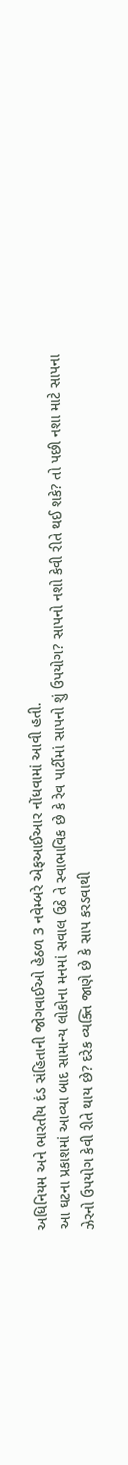અધિનિયમ અને ભારતીય દંડ સંહિતાની જોગવાઈઓ હેઠળ 3 નવેમ્બરે એફઆઈઆર નોંધવામાં આવી હતી.
આ ઘટના પ્રકાશમાં આવ્યા બાદ સામાન્ય લોકોના મનમાં સવાલ ઉઠે તે સ્વાભાવિક છે કે રેવ પાર્ટીમાં સાપનો શું ઉપયોગ? સાપનો નશો કેવી રીતે થઈ શકે? તો પછી નશા માટે સાપના ઝેરનો ઉપયોગ કેવી રીતે થાય છે? દરેક વ્યક્તિ જાણે છે કે સાપ કરડવાથી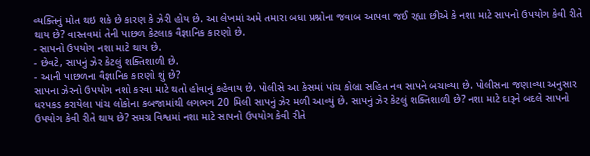વ્યક્તિનું મોત થઇ શકે છે કારણ કે ઝેરી હોય છે. આ લેખમાં અમે તમારા બધા પ્રશ્નોના જવાબ આપવા જઈ રહ્યા છીએ કે નશા માટે સાપનો ઉપયોગ કેવી રીતે થાય છે? વાસ્તવમાં તેની પાછળ કેટલાક વૈજ્ઞાનિક કારણો છે.
- સાપનો ઉપયોગ નશા માટે થાય છે.
- છેવટે, સાપનું ઝેર કેટલું શક્તિશાળી છે.
- આની પાછળના વૈજ્ઞાનિક કારણો શું છે?
સાપના ઝેરનો ઉપયોગ નશો કરવા માટે થતો હોવાનું કહેવાય છે. પોલીસે આ કેસમાં પાંચ કોબ્રા સહિત નવ સાપને બચાવ્યા છે. પોલીસના જણાવ્યા અનુસાર ધરપકડ કરાયેલા પાંચ લોકોના કબજામાંથી લગભગ 20 મિલી સાપનું ઝેર મળી આવ્યું છે. સાપનું ઝેર કેટલું શક્તિશાળી છે? નશા માટે દારૂને બદલે સાપનો ઉપયોગ કેવી રીતે થાય છે? સમગ્ર વિશ્વમાં નશા માટે સાપનો ઉપયોગ કેવી રીતે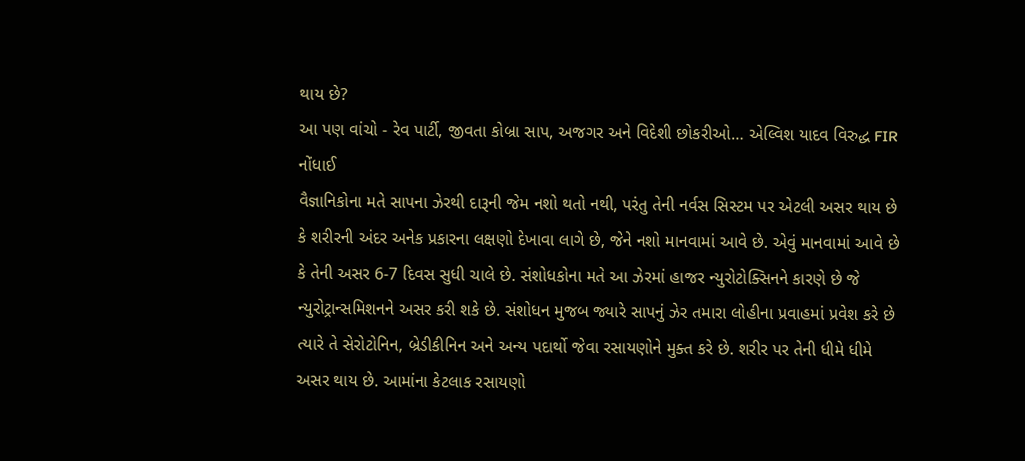થાય છે?
આ પણ વાંચો - રેવ પાર્ટી, જીવતા કોબ્રા સાપ, અજગર અને વિદેશી છોકરીઓ… એલ્વિશ યાદવ વિરુદ્ધ FIR નોંધાઈ
વૈજ્ઞાનિકોના મતે સાપના ઝેરથી દારૂની જેમ નશો થતો નથી, પરંતુ તેની નર્વસ સિસ્ટમ પર એટલી અસર થાય છે કે શરીરની અંદર અનેક પ્રકારના લક્ષણો દેખાવા લાગે છે, જેને નશો માનવામાં આવે છે. એવું માનવામાં આવે છે કે તેની અસર 6-7 દિવસ સુધી ચાલે છે. સંશોધકોના મતે આ ઝેરમાં હાજર ન્યુરોટોક્સિનને કારણે છે જે ન્યુરોટ્રાન્સમિશનને અસર કરી શકે છે. સંશોધન મુજબ જ્યારે સાપનું ઝેર તમારા લોહીના પ્રવાહમાં પ્રવેશ કરે છે ત્યારે તે સેરોટોનિન, બ્રેડીકીનિન અને અન્ય પદાર્થો જેવા રસાયણોને મુક્ત કરે છે. શરીર પર તેની ધીમે ધીમે અસર થાય છે. આમાંના કેટલાક રસાયણો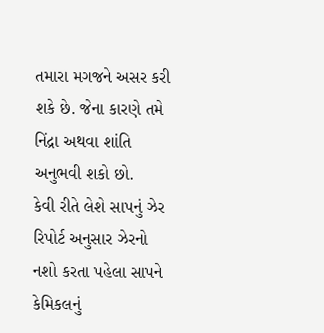તમારા મગજને અસર કરી શકે છે. જેના કારણે તમે નિંદ્રા અથવા શાંતિ અનુભવી શકો છો.
કેવી રીતે લેશે સાપનું ઝેર
રિપોર્ટ અનુસાર ઝેરનો નશો કરતા પહેલા સાપને કેમિકલનું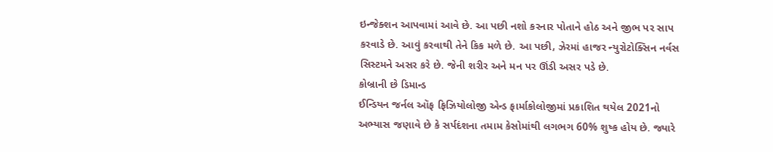ઇન્જેક્શન આપવામાં આવે છે. આ પછી નશો કરનાર પોતાને હોઠ અને જીભ પર સાપ કરવાડે છે. આવું કરવાથી તેને કિક મળે છે. આ પછી, ઝેરમાં હાજર ન્યુરોટોક્સિન નર્વસ સિસ્ટમને અસર કરે છે. જેની શરીર અને મન પર ઊંડી અસર પડે છે.
કોબ્રાની છે ડિમાન્ડ
ઈન્ડિયન જર્નલ ઑફ ફિઝિયોલોજી એન્ડ ફાર્માકોલોજીમાં પ્રકાશિત થયેલ 2021નો અભ્યાસ જણાવે છે કે સર્પદંશના તમામ કેસોમાંથી લગભગ 60% શુષ્ક હોય છે. જ્યારે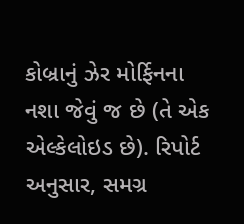કોબ્રાનું ઝેર મોર્ફિનના નશા જેવું જ છે (તે એક એલ્કેલોઇડ છે). રિપોર્ટ અનુસાર, સમગ્ર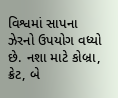વિશ્વમાં સાપના ઝેરનો ઉપયોગ વધ્યો છે. નશા માટે કોબ્રા, ક્રેટ, બે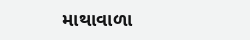માથાવાળા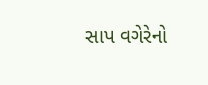સાપ વગેરેનો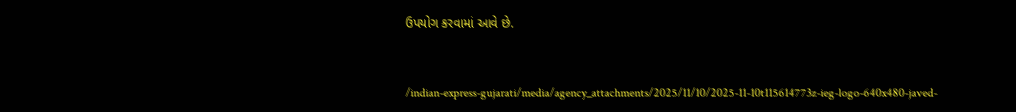ઉપયોગ કરવામાં આવે છે.


/indian-express-gujarati/media/agency_attachments/2025/11/10/2025-11-10t115614773z-ieg-logo-640x480-javed-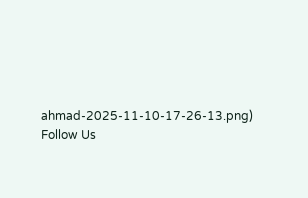ahmad-2025-11-10-17-26-13.png)
Follow Us